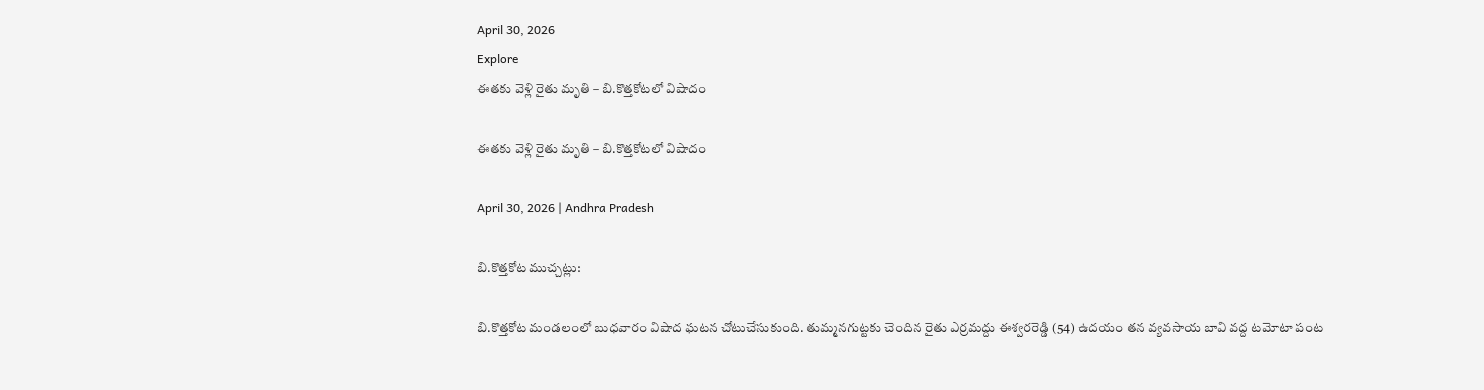April 30, 2026
Explore
ఈతకు వెళ్లి రైతు మృతి – బి.కొత్తకోటలో విషాదం

ఈతకు వెళ్లి రైతు మృతి – బి.కొత్తకోటలో విషాదం

April 30, 2026 | Andhra Pradesh

బి.కొత్తకోట ముచ్చట్లు:

బి.కొత్తకోట మండలంలో బుధవారం విషాద ఘటన చోటుచేసుకుంది. తుమ్మనగుట్టకు చెందిన రైతు ఎర్రమద్దు ఈశ్వరరెడ్డి (54) ఉదయం తన వ్యవసాయ బావి వద్ద టమోటా పంట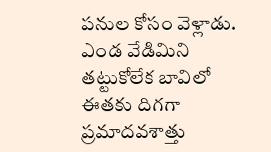పనుల కోసం వెళ్లాడు. ఎండ వేడిమిని తట్టుకోలేక బావిలో ఈతకు దిగగా ప్రమాదవశాత్తు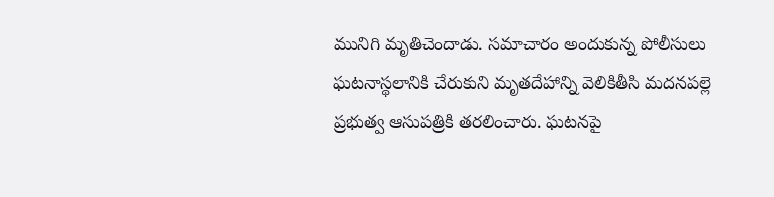మునిగి మృతిచెందాడు. సమాచారం అందుకున్న పోలీసులు ఘటనాస్థలానికి చేరుకుని మృతదేహాన్ని వెలికితీసి మదనపల్లె ప్రభుత్వ ఆసుపత్రికి తరలించారు. ఘటనపై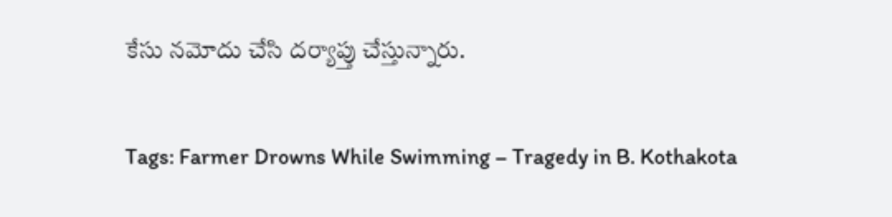కేసు నమోదు చేసి దర్యాప్తు చేస్తున్నారు.

Tags: Farmer Drowns While Swimming – Tragedy in B. Kothakota